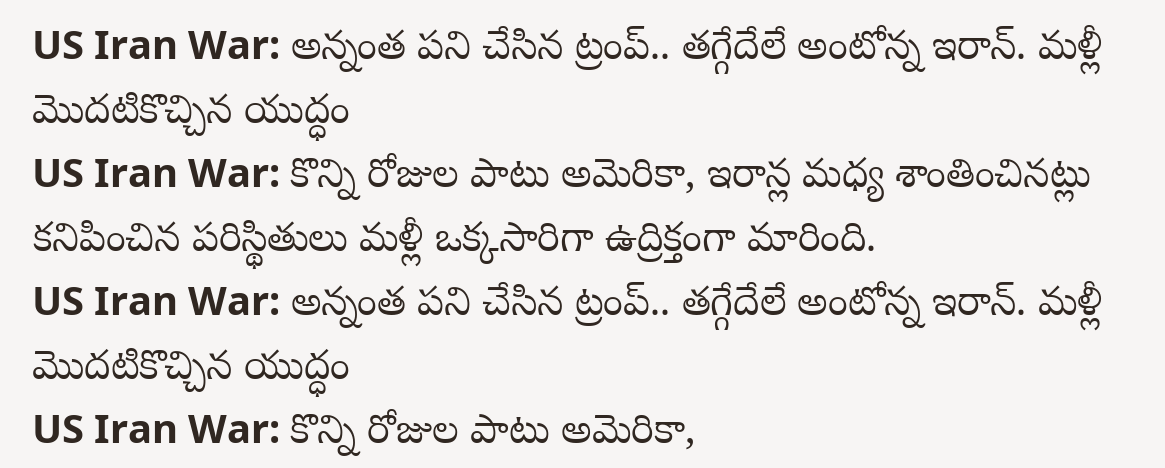US Iran War: అన్నంత పని చేసిన ట్రంప్.. తగ్గేదేలే అంటోన్న ఇరాన్. మళ్లీ మొదటికొచ్చిన యుద్ధం
US Iran War: కొన్ని రోజుల పాటు అమెరికా, ఇరాన్ల మధ్య శాంతించినట్లు కనిపించిన పరిస్థితులు మళ్లీ ఒక్కసారిగా ఉద్రిక్తంగా మారింది.
US Iran War: అన్నంత పని చేసిన ట్రంప్.. తగ్గేదేలే అంటోన్న ఇరాన్. మళ్లీ మొదటికొచ్చిన యుద్ధం
US Iran War: కొన్ని రోజుల పాటు అమెరికా,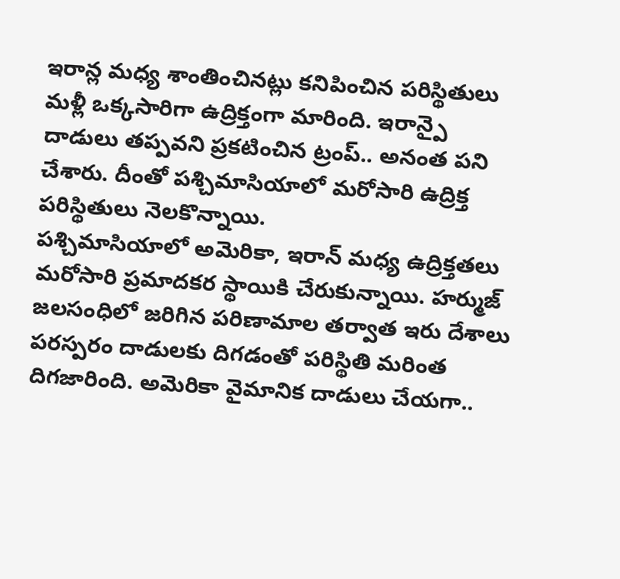ఇరాన్ల మధ్య శాంతించినట్లు కనిపించిన పరిస్థితులు మళ్లీ ఒక్కసారిగా ఉద్రిక్తంగా మారింది. ఇరాన్పై దాడులు తప్పవని ప్రకటించిన ట్రంప్.. అనంత పని చేశారు. దీంతో పశ్చిమాసియాలో మరోసారి ఉద్రిక్త పరిస్థితులు నెలకొన్నాయి.
పశ్చిమాసియాలో అమెరికా, ఇరాన్ మధ్య ఉద్రిక్తతలు మరోసారి ప్రమాదకర స్థాయికి చేరుకున్నాయి. హర్ముజ్ జలసంధిలో జరిగిన పరిణామాల తర్వాత ఇరు దేశాలు పరస్పరం దాడులకు దిగడంతో పరిస్థితి మరింత దిగజారింది. అమెరికా వైమానిక దాడులు చేయగా..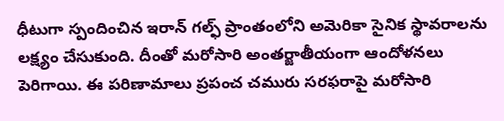ధీటుగా స్పందించిన ఇరాన్ గల్ఫ్ ప్రాంతంలోని అమెరికా సైనిక స్థావరాలను లక్ష్యం చేసుకుంది. దీంతో మరోసారి అంతర్జాతీయంగా ఆందోళనలు పెరిగాయి. ఈ పరిణామాలు ప్రపంచ చమురు సరఫరాపై మరోసారి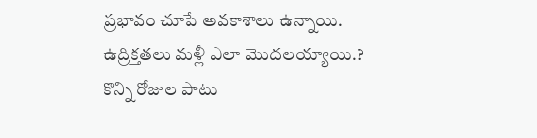ప్రభావం చూపే అవకాశాలు ఉన్నాయి.
ఉద్రిక్తతలు మళ్లీ ఎలా మొదలయ్యాయి.?
కొన్ని రోజుల పాటు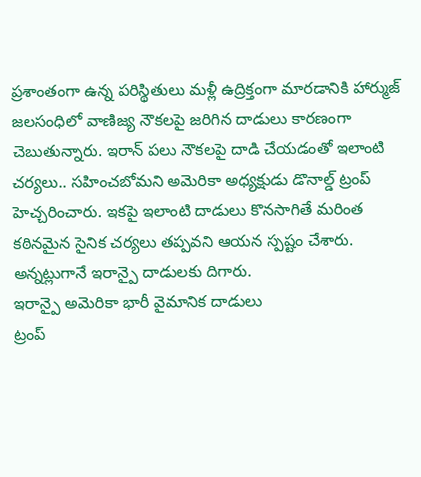ప్రశాంతంగా ఉన్న పరిస్థితులు మళ్లీ ఉద్రిక్తంగా మారడానికి హార్ముజ్ జలసంధిలో వాణిజ్య నౌకలపై జరిగిన దాడులు కారణంగా చెబుతున్నారు. ఇరాన్ పలు నౌకలపై దాడి చేయడంతో ఇలాంటి చర్యలు.. సహించబోమని అమెరికా అధ్యక్షుడు డొనాల్డ్ ట్రంప్ హెచ్చరించారు. ఇకపై ఇలాంటి దాడులు కొనసాగితే మరింత కఠినమైన సైనిక చర్యలు తప్పవని ఆయన స్పష్టం చేశారు. అన్నట్లుగానే ఇరాన్పై దాడులకు దిగారు.
ఇరాన్పై అమెరికా భారీ వైమానిక దాడులు
ట్రంప్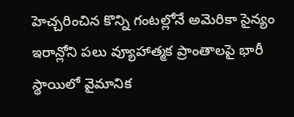హెచ్చరించిన కొన్ని గంటల్లోనే అమెరికా సైన్యం ఇరాన్లోని పలు వ్యూహాత్మక ప్రాంతాలపై భారీ స్థాయిలో వైమానిక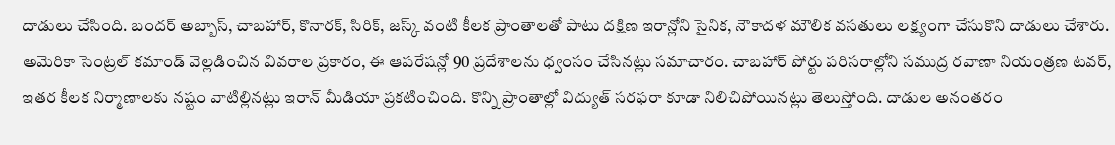దాడులు చేసింది. బందర్ అబ్బాస్, చాబహార్, కొనారక్, సిరిక్, జస్క్ వంటి కీలక ప్రాంతాలతో పాటు దక్షిణ ఇరాన్లోని సైనిక, నౌకాదళ మౌలిక వసతులు లక్ష్యంగా చేసుకొని దాడులు చేశారు. అమెరికా సెంట్రల్ కమాండ్ వెల్లడించిన వివరాల ప్రకారం, ఈ ఆపరేషన్లో 90 ప్రదేశాలను ధ్వంసం చేసినట్లు సమాచారం. చాబహార్ పోర్టు పరిసరాల్లోని సముద్ర రవాణా నియంత్రణ టవర్, ఇతర కీలక నిర్మాణాలకు నష్టం వాటిల్లినట్లు ఇరాన్ మీడియా ప్రకటించింది. కొన్ని ప్రాంతాల్లో విద్యుత్ సరఫరా కూడా నిలిచిపోయినట్లు తెలుస్తోంది. దాడుల అనంతరం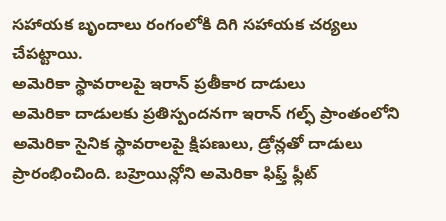సహాయక బృందాలు రంగంలోకి దిగి సహాయక చర్యలు చేపట్టాయి.
అమెరికా స్థావరాలపై ఇరాన్ ప్రతీకార దాడులు
అమెరికా దాడులకు ప్రతిస్పందనగా ఇరాన్ గల్ఫ్ ప్రాంతంలోని అమెరికా సైనిక స్థావరాలపై క్షిపణులు, డ్రోన్లతో దాడులు ప్రారంభించింది. బహ్రెయిన్లోని అమెరికా ఫిఫ్త్ ఫ్లీట్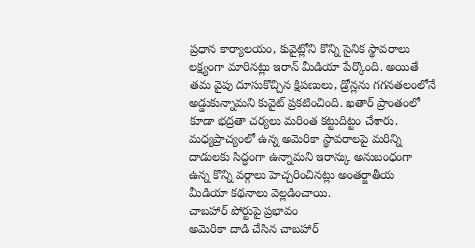ప్రధాన కార్యాలయం, కువైట్లోని కొన్ని సైనిక స్థావరాలు లక్ష్యంగా మారినట్లు ఇరాన్ మీడియా పేర్కొంది. అయితే తమ వైపు దూసుకొచ్చిన క్షిపణులు, డ్రోన్లను గగనతలంలోనే అడ్డుకున్నామని కువైట్ ప్రకటించింది. ఖతార్ ప్రాంతంలో కూడా భద్రతా చర్యలు మరింత కట్టుదిట్టం చేశారు. మధ్యప్రాచ్యంలో ఉన్న అమెరికా స్థావరాలపై మరిన్ని దాడులకు సిద్ధంగా ఉన్నామని ఇరాన్కు అనుబంధంగా ఉన్న కొన్ని వర్గాలు హెచ్చరించినట్లు అంతర్జాతీయ మీడియా కథనాలు వెల్లడించాయి.
చాబహార్ పోర్టుపై ప్రభావం
అమెరికా దాడి చేసిన చాబహార్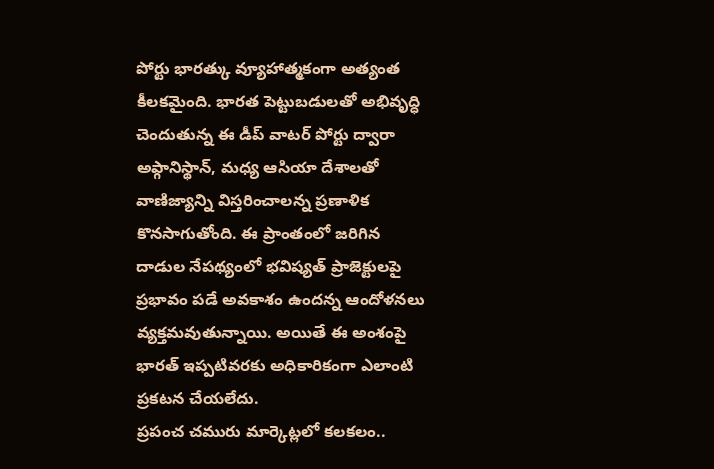పోర్టు భారత్కు వ్యూహాత్మకంగా అత్యంత కీలకమైంది. భారత పెట్టుబడులతో అభివృద్ధి చెందుతున్న ఈ డీప్ వాటర్ పోర్టు ద్వారా అఫ్గానిస్థాన్, మధ్య ఆసియా దేశాలతో వాణిజ్యాన్ని విస్తరించాలన్న ప్రణాళిక కొనసాగుతోంది. ఈ ప్రాంతంలో జరిగిన దాడుల నేపథ్యంలో భవిష్యత్ ప్రాజెక్టులపై ప్రభావం పడే అవకాశం ఉందన్న ఆందోళనలు వ్యక్తమవుతున్నాయి. అయితే ఈ అంశంపై భారత్ ఇప్పటివరకు అధికారికంగా ఎలాంటి ప్రకటన చేయలేదు.
ప్రపంచ చమురు మార్కెట్లలో కలకలం..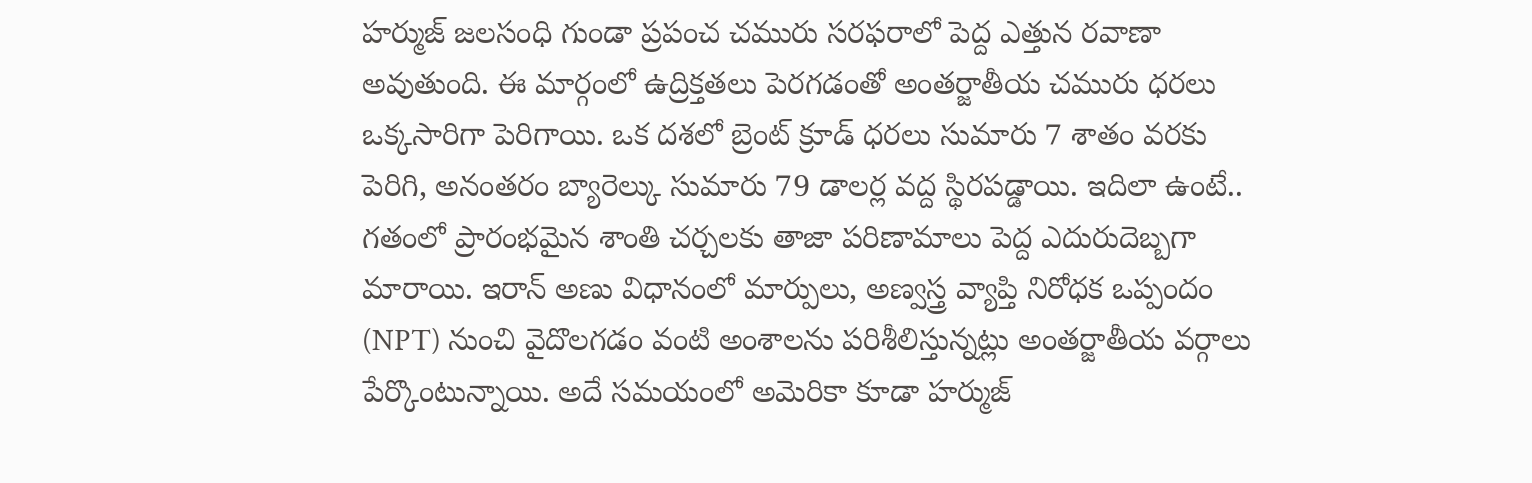హర్ముజ్ జలసంధి గుండా ప్రపంచ చమురు సరఫరాలో పెద్ద ఎత్తున రవాణా అవుతుంది. ఈ మార్గంలో ఉద్రిక్తతలు పెరగడంతో అంతర్జాతీయ చమురు ధరలు ఒక్కసారిగా పెరిగాయి. ఒక దశలో బ్రెంట్ క్రూడ్ ధరలు సుమారు 7 శాతం వరకు పెరిగి, అనంతరం బ్యారెల్కు సుమారు 79 డాలర్ల వద్ద స్థిరపడ్డాయి. ఇదిలా ఉంటే.. గతంలో ప్రారంభమైన శాంతి చర్చలకు తాజా పరిణామాలు పెద్ద ఎదురుదెబ్బగా మారాయి. ఇరాన్ అణు విధానంలో మార్పులు, అణ్వస్త్ర వ్యాప్తి నిరోధక ఒప్పందం (NPT) నుంచి వైదొలగడం వంటి అంశాలను పరిశీలిస్తున్నట్లు అంతర్జాతీయ వర్గాలు పేర్కొంటున్నాయి. అదే సమయంలో అమెరికా కూడా హర్ముజ్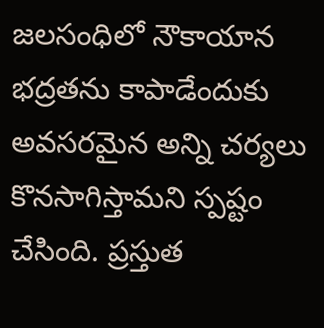జలసంధిలో నౌకాయాన భద్రతను కాపాడేందుకు అవసరమైన అన్ని చర్యలు కొనసాగిస్తామని స్పష్టం చేసింది. ప్రస్తుత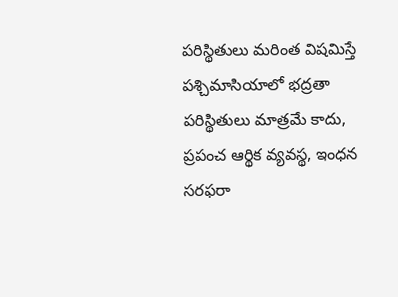పరిస్థితులు మరింత విషమిస్తే పశ్చిమాసియాలో భద్రతా పరిస్థితులు మాత్రమే కాదు, ప్రపంచ ఆర్థిక వ్యవస్థ, ఇంధన సరఫరా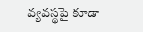వ్యవస్థపై కూడా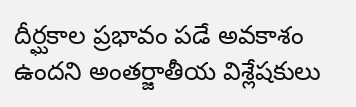దీర్ఘకాల ప్రభావం పడే అవకాశం ఉందని అంతర్జాతీయ విశ్లేషకులు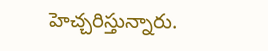హెచ్చరిస్తున్నారు.